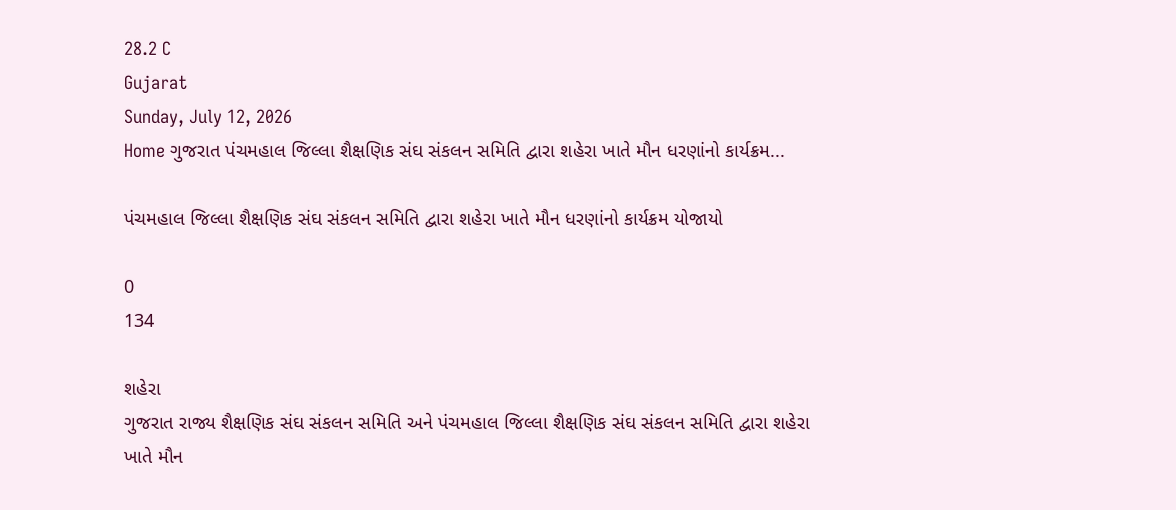28.2 C
Gujarat
Sunday, July 12, 2026
Home ગુજરાત પંચમહાલ જિલ્લા શૈક્ષણિક સંઘ સંકલન સમિતિ દ્વારા શહેરા ખાતે મૌન ધરણાંનો કાર્યક્રમ...

પંચમહાલ જિલ્લા શૈક્ષણિક સંઘ સંકલન સમિતિ દ્વારા શહેરા ખાતે મૌન ધરણાંનો કાર્યક્રમ યોજાયો

0
134

શહેરા
ગુજરાત રાજ્ય શૈક્ષણિક સંઘ સંકલન સમિતિ અને પંચમહાલ જિલ્લા શૈક્ષણિક સંઘ સંકલન સમિતિ દ્વારા શહેરા ખાતે મૌન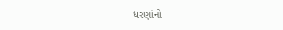ધરણાંનો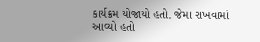કાર્યક્રમ યોજાયો હતો. જેમા રાખવામાં આવ્યો હતો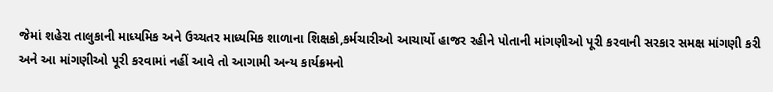જેમાં શહેરા તાલુકાની માધ્યમિક અને ઉચ્ચતર માધ્યમિક શાળાના શિક્ષકો,કર્મચારીઓ આચાર્યો હાજર રહીને પોતાની માંગણીઓ પૂરી કરવાની સરકાર સમક્ષ માંગણી કરી અને આ માંગણીઓ પૂરી કરવામાં નહીં આવે તો આગામી અન્ય કાર્યક્રમનો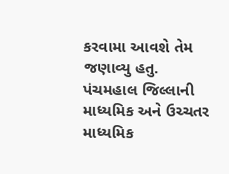કરવામા આવશે તેમ જણાવ્યુ હતુ.
પંચમહાલ જિલ્લાની માધ્યમિક અને ઉચ્ચતર માધ્યમિક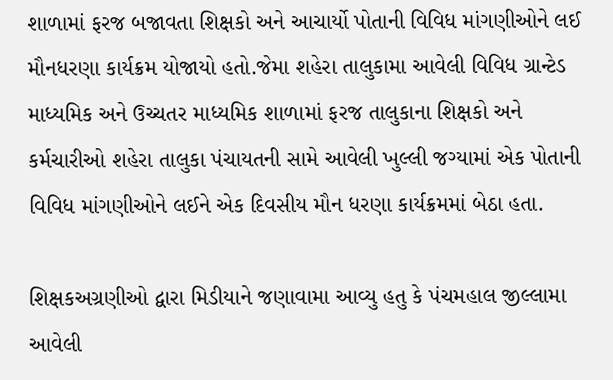શાળામાં ફરજ બજાવતા શિક્ષકો અને આચાર્યો પોતાની વિવિધ માંગણીઓને લઈ મૌનધરણા કાર્યક્રમ યોજાયો હતો.જેમા શહેરા તાલુકામા આવેલી વિવિધ ગ્રાન્ટેડ માધ્યમિક અને ઉચ્ચતર માધ્યમિક શાળામાં ફરજ તાલુકાના શિક્ષકો અને કર્મચારીઓ શહેરા તાલુકા પંચાયતની સામે આવેલી ખુલ્લી જગ્યામાં એક પોતાની વિવિધ માંગણીઓને લઈને એક દિવસીય મૌન ધરણા કાર્યક્રમમાં બેઠા હતા.

શિક્ષકઅગ્રણીઓ દ્વારા મિડીયાને જણાવામા આવ્યુ હતુ કે પંચમહાલ જીલ્લામા આવેલી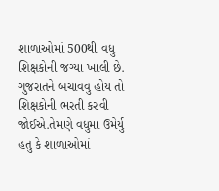શાળાઓમાં 500થી વધુ શિક્ષકોની જગ્યા ખાલી છે. ગુજરાતને બચાવવુ હોય તો શિક્ષકોની ભરતી કરવી જોઈએ.તેમણે વધુમા ઉમેર્યુ હતુ કે શાળાઓમાં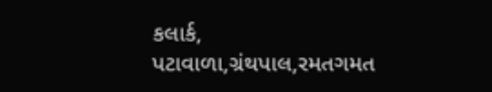કલાર્ક, પટાવાળા,ગ્રંથપાલ,રમતગમત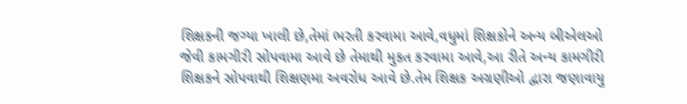શિક્ષકની જગ્યા ખાલી છે,તેમાં ભરતી કરવામા આવે,વધુમાં શિક્ષકોને અન્ય બીએલઓ જેવી કામગીરી સોપવામા આવે છે તેમાથી મુકત કરવામા આવે,આ રીતે અન્ય કામગીરી શિક્ષકને સોપવાથી શિક્ષણમા અવરોધ આવે છે.તેમ શિક્ષક અગ્રણીઓ દ્વારા જણાવાયુ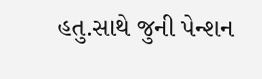હતુ.સાથે જુની પેન્શન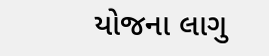યોજના લાગુ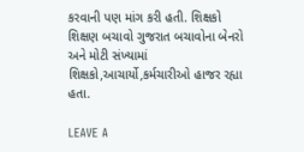કરવાની પણ માંગ કરી હતી. શિક્ષકો શિક્ષણ બચાવો ગુજરાત બચાવોના બેનરો અને મોટી સંખ્યામાં શિક્ષકો,આચાર્યો,કર્મચારીઓ હાજર રહ્યા હતા.

LEAVE A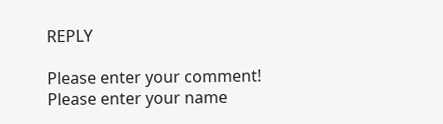REPLY

Please enter your comment!
Please enter your name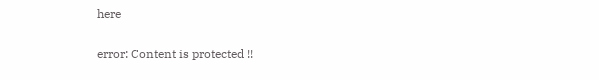here

error: Content is protected !!